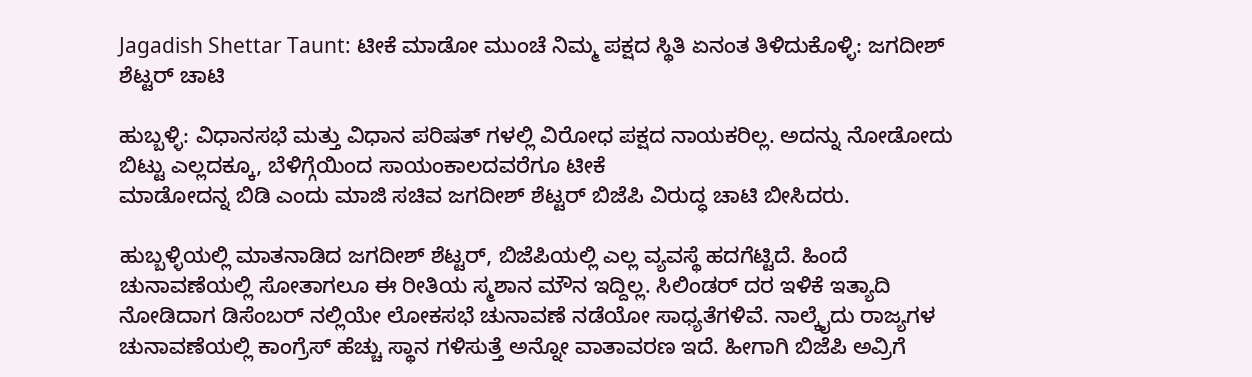Jagadish Shettar Taunt: ಟೀಕೆ ಮಾಡೋ ಮುಂಚೆ ನಿಮ್ಮ ಪಕ್ಷದ ಸ್ಥಿತಿ ಏನಂತ ತಿಳಿದುಕೊಳ್ಳಿ: ಜಗದೀಶ್ ಶೆಟ್ಟರ್ ಚಾಟಿ

ಹುಬ್ಬಳ್ಳಿ: ವಿಧಾನಸಭೆ ಮತ್ತು ವಿಧಾನ ಪರಿಷತ್ ಗಳಲ್ಲಿ ವಿರೋಧ ಪಕ್ಷದ ನಾಯಕರಿಲ್ಲ. ಅದನ್ನು ನೋಡೋದು ಬಿಟ್ಟು ಎಲ್ಲದಕ್ಕೂ, ಬೆಳಿಗ್ಗೆಯಿಂದ ಸಾಯಂಕಾಲದವರೆಗೂ ಟೀಕೆ
ಮಾಡೋದನ್ನ ಬಿಡಿ ಎಂದು ಮಾಜಿ ಸಚಿವ ಜಗದೀಶ್ ಶೆಟ್ಟರ್ ಬಿಜೆಪಿ ವಿರುದ್ಧ ಚಾಟಿ ಬೀಸಿದರು.

ಹುಬ್ಬಳ್ಳಿಯಲ್ಲಿ ಮಾತನಾಡಿದ ಜಗದೀಶ್ ಶೆಟ್ಟರ್, ಬಿಜೆಪಿಯಲ್ಲಿ ಎಲ್ಲ ವ್ಯವಸ್ಥೆ ಹದಗೆಟ್ಟಿದೆ. ಹಿಂದೆ ಚುನಾವಣೆಯಲ್ಲಿ ಸೋತಾಗಲೂ ಈ ರೀತಿಯ ಸ್ಮಶಾನ ಮೌನ ಇದ್ದಿಲ್ಲ. ಸಿಲಿಂಡರ್ ದರ ಇಳಿಕೆ ಇತ್ಯಾದಿ ನೋಡಿದಾಗ ಡಿಸೆಂಬರ್ ನಲ್ಲಿಯೇ ಲೋಕಸಭೆ ಚುನಾವಣೆ ನಡೆಯೋ ಸಾಧ್ಯತೆಗಳಿವೆ. ನಾಲ್ಕೈದು ರಾಜ್ಯಗಳ ಚುನಾವಣೆಯಲ್ಲಿ ಕಾಂಗ್ರೆಸ್ ಹೆಚ್ಚು ಸ್ಥಾನ ಗಳಿಸುತ್ತೆ ಅನ್ನೋ ವಾತಾವರಣ ಇದೆ. ಹೀಗಾಗಿ ಬಿಜೆಪಿ ಅವ್ರಿಗೆ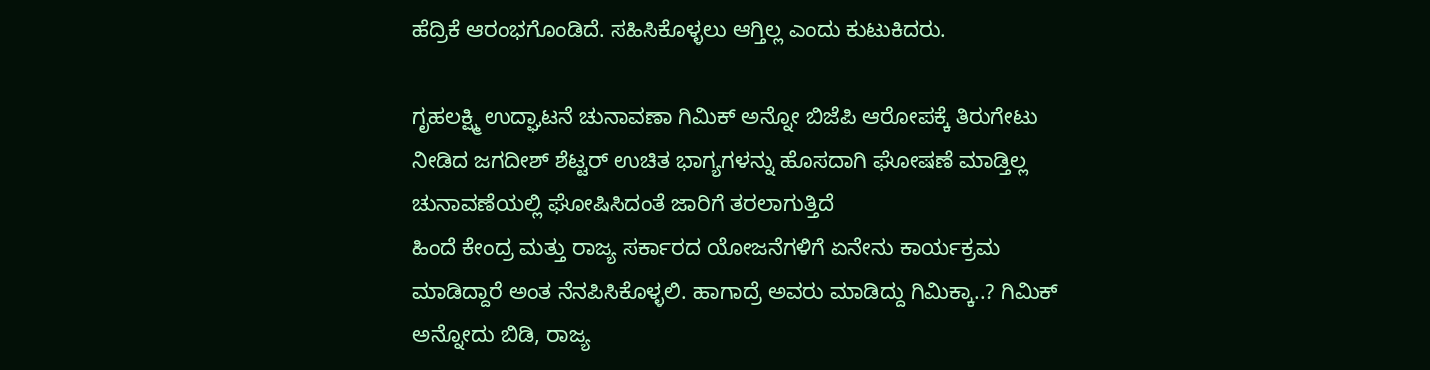ಹೆದ್ರಿಕೆ ಆರಂಭಗೊಂಡಿದೆ. ಸಹಿಸಿಕೊಳ್ಳಲು ಆಗ್ತಿಲ್ಲ ಎಂದು ಕುಟುಕಿದರು.

ಗೃಹಲಕ್ಷ್ಮಿ ಉದ್ಘಾಟನೆ ಚುನಾವಣಾ ಗಿಮಿಕ್ ಅನ್ನೋ ಬಿಜೆಪಿ ಆರೋಪಕ್ಕೆ ತಿರುಗೇಟು ನೀಡಿದ ಜಗದೀಶ್ ಶೆಟ್ಟರ್ ಉಚಿತ ಭಾಗ್ಯಗಳನ್ನು ಹೊಸದಾಗಿ ಘೋಷಣೆ ಮಾಡ್ತಿಲ್ಲ
ಚುನಾವಣೆಯಲ್ಲಿ ಘೋಷಿಸಿದಂತೆ ಜಾರಿಗೆ ತರಲಾಗುತ್ತಿದೆ
ಹಿಂದೆ ಕೇಂದ್ರ ಮತ್ತು ರಾಜ್ಯ ಸರ್ಕಾರದ ಯೋಜನೆಗಳಿಗೆ ಏನೇನು ಕಾರ್ಯಕ್ರಮ ಮಾಡಿದ್ದಾರೆ ಅಂತ ನೆನಪಿಸಿಕೊಳ್ಳಲಿ. ಹಾಗಾದ್ರೆ ಅವರು ಮಾಡಿದ್ದು ಗಿಮಿಕ್ಕಾ..? ಗಿಮಿಕ್ ಅನ್ನೋದು ಬಿಡಿ, ರಾಜ್ಯ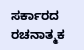ಸರ್ಕಾರದ ರಚನಾತ್ಮಕ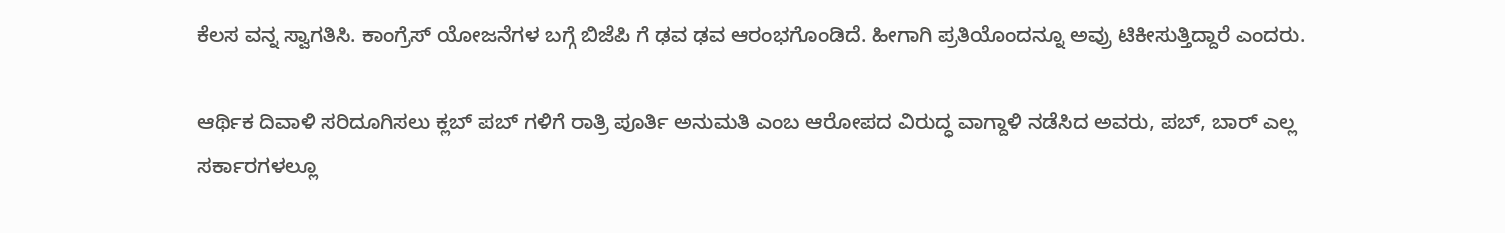ಕೆಲಸ ವನ್ನ ಸ್ವಾಗತಿಸಿ. ಕಾಂಗ್ರೆಸ್ ಯೋಜನೆಗಳ ಬಗ್ಗೆ ಬಿಜೆಪಿ ಗೆ ಢವ ಢವ ಆರಂಭಗೊಂಡಿದೆ. ಹೀಗಾಗಿ ಪ್ರತಿಯೊಂದನ್ನೂ ಅವ್ರು ಟಿಕೀಸುತ್ತಿದ್ದಾರೆ ಎಂದರು.

ಆರ್ಥಿಕ ದಿವಾಳಿ ಸರಿದೂಗಿಸಲು ಕ್ಲಬ್ ಪಬ್ ಗಳಿಗೆ ರಾತ್ರಿ ಪೂರ್ತಿ ಅನುಮತಿ ಎಂಬ ಆರೋಪದ ವಿರುದ್ಧ ವಾಗ್ದಾಳಿ ನಡೆಸಿದ ಅವರು, ಪಬ್, ಬಾರ್ ಎಲ್ಲ ಸರ್ಕಾರಗಳಲ್ಲೂ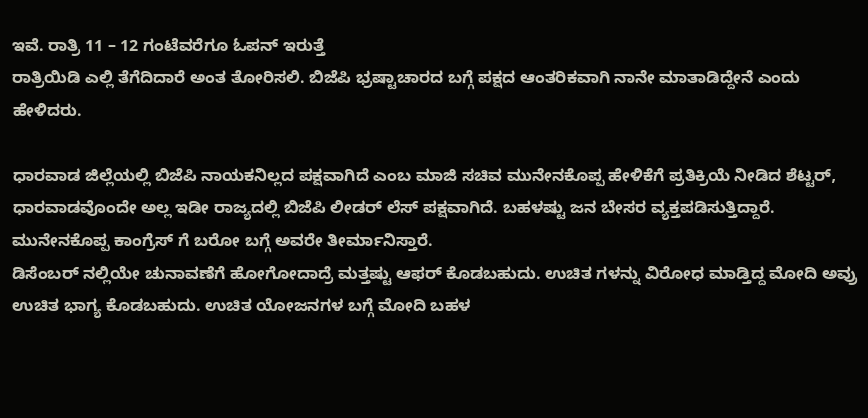ಇವೆ. ರಾತ್ರಿ 11 – 12 ಗಂಟೆವರೆಗೂ ಓಪನ್ ಇರುತ್ತೆ
ರಾತ್ರಿಯಿಡಿ ಎಲ್ಲಿ ತೆಗೆದಿದಾರೆ ಅಂತ ತೋರಿಸಲಿ. ಬಿಜೆಪಿ ಭ್ರಷ್ಟಾಚಾರದ ಬಗ್ಗೆ ಪಕ್ಷದ ಆಂತರಿಕವಾಗಿ ನಾನೇ ಮಾತಾಡಿದ್ದೇನೆ ಎಂದು ಹೇಳಿದರು.

ಧಾರವಾಡ ಜಿಲ್ಲೆಯಲ್ಲಿ ಬಿಜೆಪಿ ನಾಯಕನಿಲ್ಲದ ಪಕ್ಷವಾಗಿದೆ ಎಂಬ ಮಾಜಿ ಸಚಿವ ಮುನೇನಕೊಪ್ಪ ಹೇಳಿಕೆಗೆ ಪ್ರತಿಕ್ರಿಯೆ ನೀಡಿದ ಶೆಟ್ಟರ್, ಧಾರವಾಡವೊಂದೇ ಅಲ್ಲ ಇಡೀ ರಾಜ್ಯದಲ್ಲಿ ಬಿಜೆಪಿ ಲೀಡರ್ ಲೆಸ್ ಪಕ್ಷವಾಗಿದೆ. ಬಹಳಷ್ಟು ಜನ ಬೇಸರ ವ್ಯಕ್ತಪಡಿಸುತ್ತಿದ್ದಾರೆ. ಮುನೇನಕೊಪ್ಪ ಕಾಂಗ್ರೆಸ್ ಗೆ ಬರೋ ಬಗ್ಗೆ ಅವರೇ ತೀರ್ಮಾನಿಸ್ತಾರೆ.
ಡಿಸೆಂಬರ್ ನಲ್ಲಿಯೇ ಚುನಾವಣೆಗೆ ಹೋಗೋದಾದ್ರೆ ಮತ್ತಷ್ಟು ಆಫರ್ ಕೊಡಬಹುದು. ಉಚಿತ ಗಳನ್ನು ವಿರೋಧ ಮಾಡ್ತಿದ್ದ ಮೋದಿ ಅವ್ರು ಉಚಿತ ಭಾಗ್ಯ ಕೊಡಬಹುದು. ಉಚಿತ ಯೋಜನಗಳ ಬಗ್ಗೆ ಮೋದಿ ಬಹಳ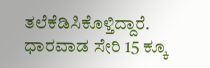ತಲೆಕೆಡಿಸಿಕೊಳ್ತಿದ್ದಾರೆ. ಧಾರವಾಡ ಸೇರಿ 15 ಕ್ಕೂ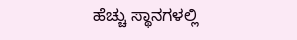ಹೆಚ್ಚು ಸ್ಥಾನಗಳಲ್ಲಿ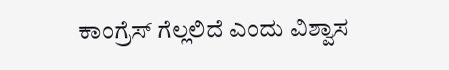ಕಾಂಗ್ರೆಸ್ ಗೆಲ್ಲಲಿದೆ ಎಂದು ವಿಶ್ವಾಸ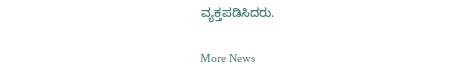ವ್ಯಕ್ತಪಡಿಸಿದರು.

More News